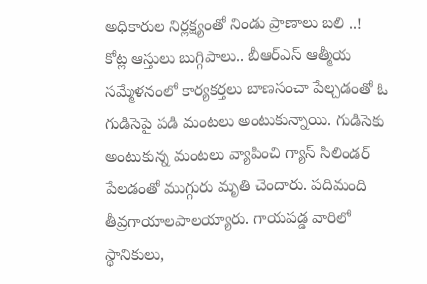అధికారుల నిర్లక్ష్యంతో నిండు ప్రాణాలు బలి ..!
కోట్ల ఆస్తులు బుగ్గిపాలు.. బీఆర్ఎస్ ఆత్మీయ సమ్మేళనంలో కార్యకర్తలు బాణసంచా పేల్చడంతో ఓ గుడిసెపై పడి మంటలు అంటుకున్నాయి. గుడిసెకు అంటుకున్న మంటలు వ్యాపించి గ్యాస్ సిలిండర్ పేలడంతో ముగ్గురు మృతి చెందారు. పదిమంది తీవ్రగాయాలపాలయ్యారు. గాయపడ్డ వారిలో స్థానికులు,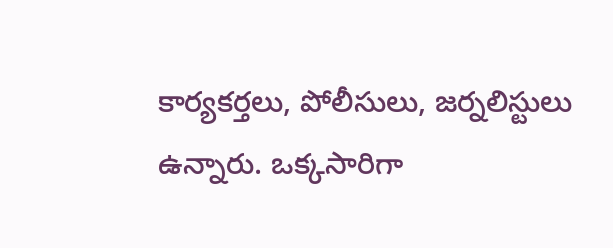కార్యకర్తలు, పోలీసులు, జర్నలిస్టులు ఉన్నారు. ఒక్కసారిగా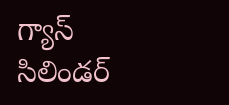గ్యాస్ సిలిండర్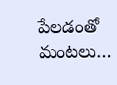పేలడంతో మంటలు…